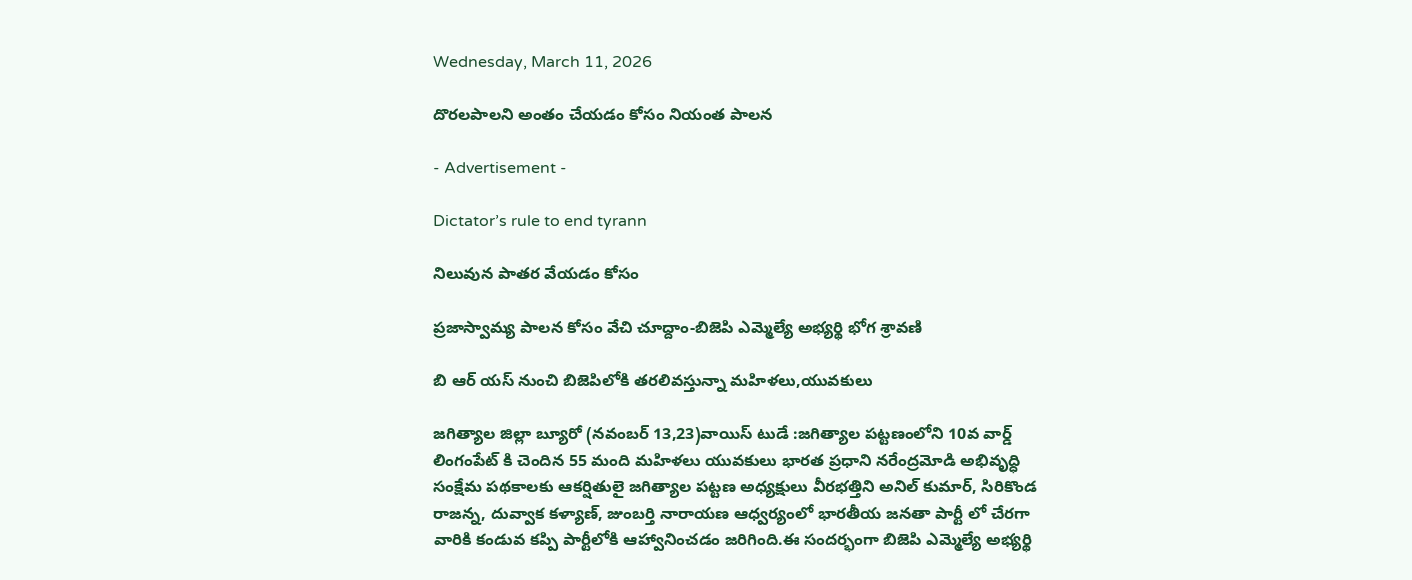Wednesday, March 11, 2026

దొరలపాలని అంతం చేయడం కోసం నియంత పాలన

- Advertisement -

Dictator’s rule to end tyrann

నిలువున పాతర వేయడం కోసం

ప్రజాస్వామ్య పాలన కోసం వేచి చూద్దాం-బిజెపి ఎమ్మెల్యే అభ్యర్థి భోగ శ్రావణి

బి ఆర్ యస్ నుంచి బిజెపిలోకి తరలివస్తున్నా మహిళలు,యువకులు

జగిత్యాల జిల్లా బ్యూరో (నవంబర్ 13,23)వాయిస్ టుడే :జగిత్యాల పట్టణంలోని 10వ వార్డ్ లింగంపేట్ కి చెందిన 55 మంది మహిళలు యువకులు భారత ప్రధాని నరేంద్రమోడి అభివృద్ధి సంక్షేమ పథకాలకు ఆకర్షితులై జగిత్యాల పట్టణ అధ్యక్షులు వీరభత్తిని అనిల్ కుమార్, సిరికొండ రాజన్న, దువ్వాక కళ్యాణ్, జుంబర్తి నారాయణ ఆధ్వర్యంలో భారతీయ జనతా పార్టీ లో చేరగా వారికి కండువ కప్పి పార్టీలోకి ఆహ్వానించడం జరిగింది.ఈ సందర్భంగా బిజెపి ఎమ్మెల్యే అభ్యర్థి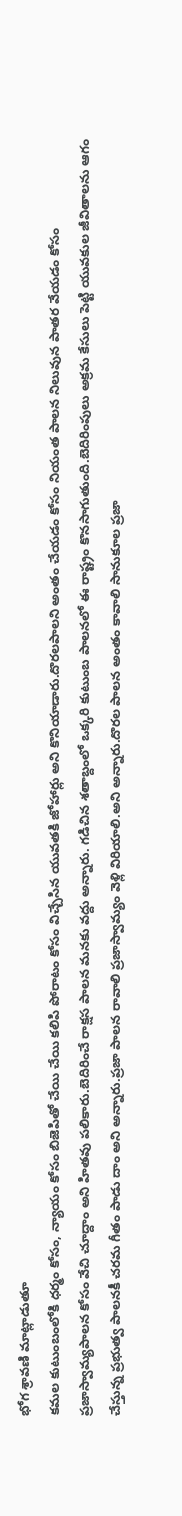భోగ శ్రావణి మాట్లాడుతూ
కమల కుటుంబంలోకి ధర్మం కోసం, న్యాయం కోసం బిజెపితో చేయి చేయి కలిపి పోరాటం కోసం విచ్చేసిన యువతకి జోహార్లు అని కొనియాడారు.దొరలపాలని అంతం చేయడం కోసం నియంత పాలన నిలువున పాతర వేయడం కోసం ప్రజాస్వామ్యపాలన కోసం వేచి చూద్దాం అని హితవు పలికారు.బెదిరించే రాక్షస పాలన మనకు వద్దు అన్నారు. గడిచిన శతాబ్దంలో ఒక్కరి కుటుంబ పాలనలో ఈ రాష్ట్రం కొనసాగుతుంది.బెదిరింపులు అక్రమ కేసులు పెట్టి యువకుల జీవితాలను ఆగం చేస్తున్న ప్రభుత్వ పాలనకీ చరమ గీతం పాడు దాం అని అన్నారు.ప్రజా పాలన రావాలి ప్రజాస్వామ్యం వెళ్లి విరియాలి.అని అన్నారు.దొరల పాలన అంతం కావాలి సానుకూల ప్రజా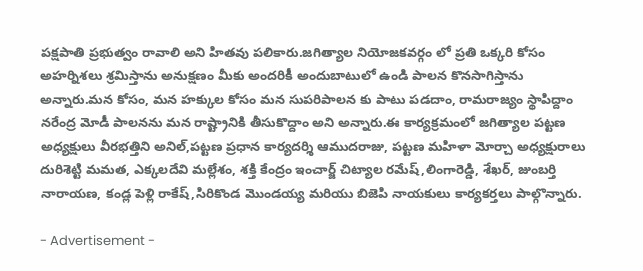పక్షపాతి ప్రభుత్వం రావాలి అని హితవు పలికారు.జగిత్యాల నియోజకవర్గం లో ప్రతి ఒక్కరి కోసం అహర్నిశలు శ్రమిస్తాను అనుక్షణం మీకు అందరికీ అందుబాటులో ఉండి పాలన కొనసాగిస్తాను అన్నారు.మన కోసం, మన హక్కుల కోసం మన సుపరిపాలన కు పాటు పడదాం, రామరాజ్యం స్థాపిద్దాం నరేంద్ర మోడీ పాలనను మన రాష్ట్రానికి తీసుకొద్దాం అని అన్నారు.ఈ కార్యక్రమంలో జగిత్యాల పట్టణ అధ్యక్షులు వీరభత్తిని అనిల్,పట్టణ ప్రధాన కార్యదర్శి ఆముదరాజు, పట్టణ మహిళా మోర్చా అధ్యక్షురాలు దురిశెట్టి మమత, ఎక్కలదేవి మల్లేశం, శక్తి కేంద్రం ఇంచార్జ్ చిట్యాల రమేష్,లింగారెడ్డి, శేఖర్, జుంబర్తి నారాయణ, కండ్ల పెళ్లి రాకేష్,సిరికొండ మొండయ్య మరియు బిజెపి నాయకులు కార్యకర్తలు పాల్గొన్నారు.

- Advertisement -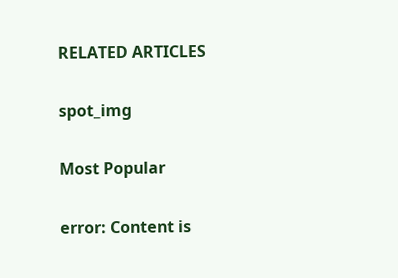RELATED ARTICLES

spot_img

Most Popular

error: Content is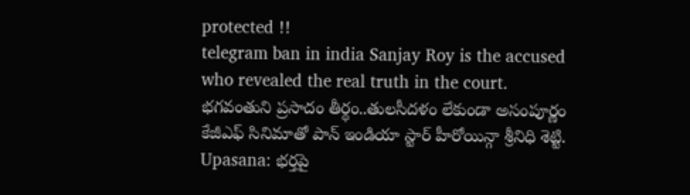protected !!
telegram ban in india Sanjay Roy is the accused who revealed the real truth in the court. భగవంతుని ప్రసాదం తీర్థం..తులసీదళం లేకుండా అసంపూర్ణం కేజీఎఫ్ సినిమాతో పాన్ ఇండియా స్టార్ హీరోయిన్గా శ్రీనిధి శెట్టి. Upasana: భర్తపై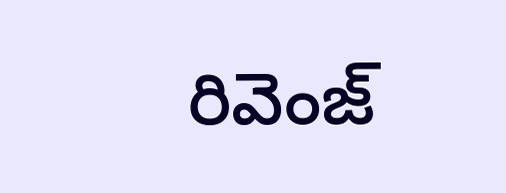రివెంజ్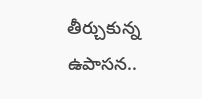తీర్చుకున్న ఉపాసన..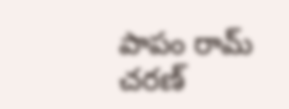పాపం రామ్ చరణ్